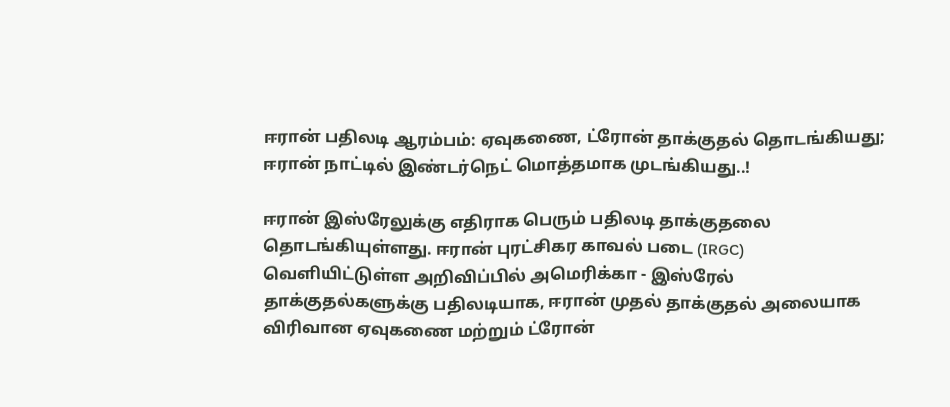ஈரான் பதிலடி ஆரம்பம்: ஏவுகணை, ட்ரோன் தாக்குதல் தொடங்கியது; ஈரான் நாட்டில் இண்டர்நெட் மொத்தமாக முடங்கியது..!

ஈரான் இஸ்ரேலுக்கு எதிராக பெரும் பதிலடி தாக்குதலை தொடங்கியுள்ளது. ஈரான் புரட்சிகர காவல் படை (IRGC) வெளியிட்டுள்ள அறிவிப்பில் அமெரிக்கா - இஸ்ரேல் தாக்குதல்களுக்கு பதிலடியாக, ஈரான் முதல் தாக்குதல் அலையாக விரிவான ஏவுகணை மற்றும் ட்ரோன்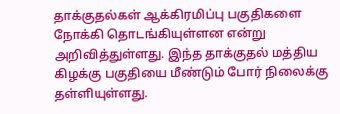தாக்குதல்கள் ஆக்கிரமிப்பு பகுதிகளை நோக்கி தொடங்கியுள்ளன என்று அறிவித்துள்ளது. இந்த தாக்குதல் மத்திய கிழக்கு பகுதியை மீண்டும் போர் நிலைக்கு தள்ளியுள்ளது.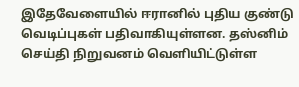இதேவேளையில் ஈரானில் புதிய குண்டு வெடிப்புகள் பதிவாகியுள்ளன. தஸ்னிம் செய்தி நிறுவனம் வெளியிட்டுள்ள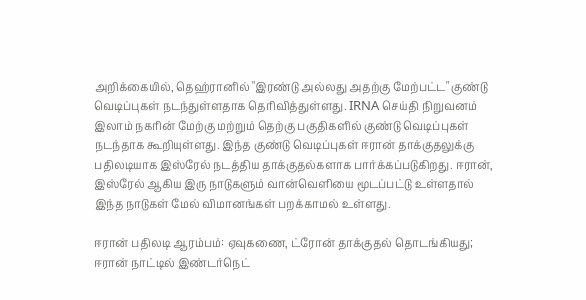அறிக்கையில், தெஹ்ரானில் "இரண்டு அல்லது அதற்கு மேற்பட்ட" குண்டு வெடிப்புகள் நடந்துள்ளதாக தெரிவித்துள்ளது. IRNA செய்தி நிறுவனம் இலாம் நகரின் மேற்கு மற்றும் தெற்கு பகுதிகளில் குண்டு வெடிப்புகள் நடந்தாக கூறியுள்ளது. இந்த குண்டு வெடிப்புகள் ஈரான் தாக்குதலுக்கு பதிலடியாக இஸ்ரேல் நடத்திய தாக்குதல்களாக பார்க்கப்படுகிறது. ஈரான், இஸ்ரேல் ஆகிய இரு நாடுகளும் வான்வெளியை மூடப்பட்டு உள்ளதால் இந்த நாடுகள் மேல் விமானங்கள் பறக்காமல் உள்ளது.

ஈரான் பதிலடி ஆரம்பம்: ஏவுகணை, ட்ரோன் தாக்குதல் தொடங்கியது; ஈரான் நாட்டில் இண்டர்நெட்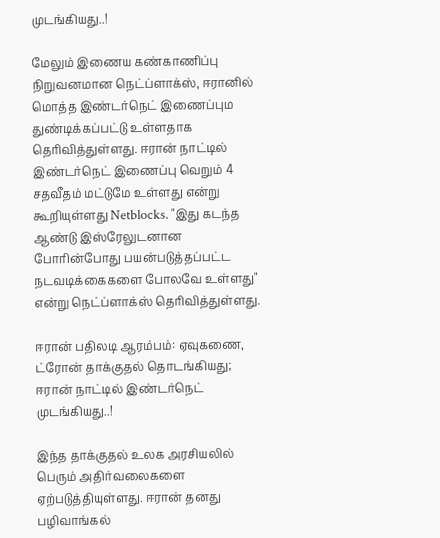முடங்கியது..!

மேலும் இணைய கண்காணிப்பு நிறுவனமான நெட்ப்ளாக்ஸ், ஈரானில் மொத்த இண்டர்நெட் இணைப்பும துண்டிக்கப்பட்டு உள்ளதாக தெரிவித்துள்ளது. ஈரான் நாட்டில் இண்டர்நெட் இணைப்பு வெறும் 4 சதவீதம் மட்டுமே உள்ளது என்று கூறியுள்ளது Netblocks. "இது கடந்த ஆண்டு இஸ்ரேலுடனான போரின்போது பயன்படுத்தப்பட்ட நடவடிக்கைகளை போலவே உள்ளது" என்று நெட்ப்ளாக்ஸ் தெரிவித்துள்ளது.

ஈரான் பதிலடி ஆரம்பம்: ஏவுகணை, ட்ரோன் தாக்குதல் தொடங்கியது; ஈரான் நாட்டில் இண்டர்நெட் முடங்கியது..!

இந்த தாக்குதல் உலக அரசியலில் பெரும் அதிர்வலைகளை ஏற்படுத்தியுள்ளது. ஈரான் தனது பழிவாங்கல்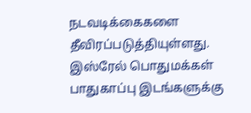நடவடிக்கைகளை தீவிரப்படுத்தியுள்ளது. இஸ்ரேல் பொதுமக்கள் பாதுகாப்பு இடங்களுக்கு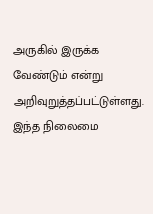அருகில் இருக்க வேண்டும் என்று அறிவுறுத்தப்பட்டுள்ளது. இந்த நிலைமை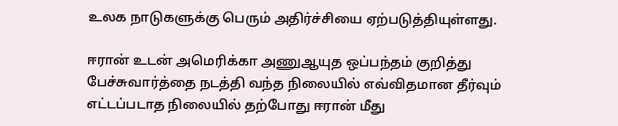உலக நாடுகளுக்கு பெரும் அதிர்ச்சியை ஏற்படுத்தியுள்ளது.

ஈரான் உடன் அமெரிக்கா அணுஆயுத ஒப்பந்தம் குறித்து பேச்சுவார்த்தை நடத்தி வந்த நிலையில் எவ்விதமான தீர்வும் எட்டப்படாத நிலையில் தற்போது ஈரான் மீது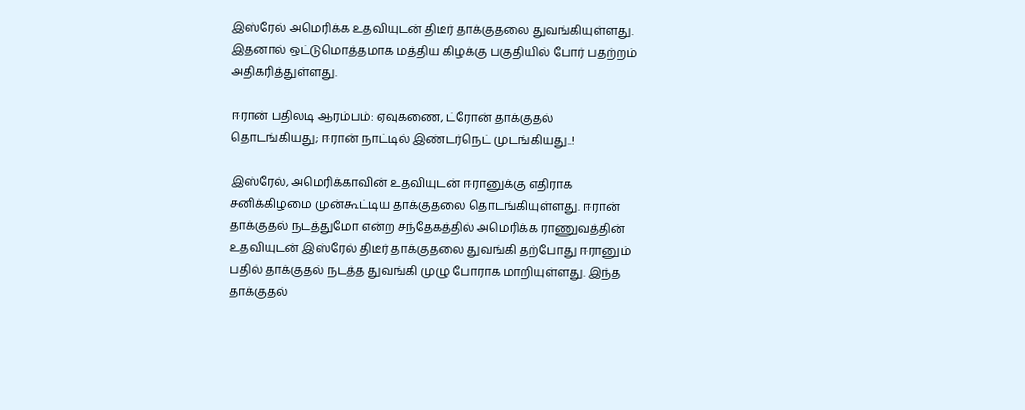இஸ்ரேல் அமெரிக்க உதவியுடன் திடீர் தாக்குதலை துவங்கியுள்ளது. இதனால் ஒட்டுமொத்தமாக மத்திய கிழக்கு பகுதியில் போர் பதற்றம் அதிகரித்துள்ளது.

ஈரான் பதிலடி ஆரம்பம்: ஏவுகணை, ட்ரோன் தாக்குதல் தொடங்கியது; ஈரான் நாட்டில் இண்டர்நெட் முடங்கியது..!

இஸ்ரேல், அமெரிக்காவின் உதவியுடன் ஈரானுக்கு எதிராக சனிக்கிழமை முன்கூட்டிய தாக்குதலை தொடங்கியுள்ளது. ஈரான் தாக்குதல் நடத்துமோ என்ற சந்தேகத்தில் அமெரிக்க ராணுவத்தின் உதவியுடன் இஸ்ரேல் திடீர் தாக்குதலை துவங்கி தற்போது ஈரானும் பதில் தாக்குதல் நடத்த துவங்கி முழு போராக மாறியுள்ளது. இந்த தாக்குதல்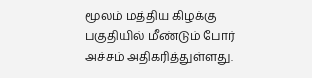மூலம் மத்திய கிழக்கு பகுதியில் மீண்டும் போர் அச்சம் அதிகரித்துள்ளது.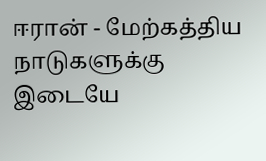ஈரான் - மேற்கத்திய நாடுகளுக்கு இடையே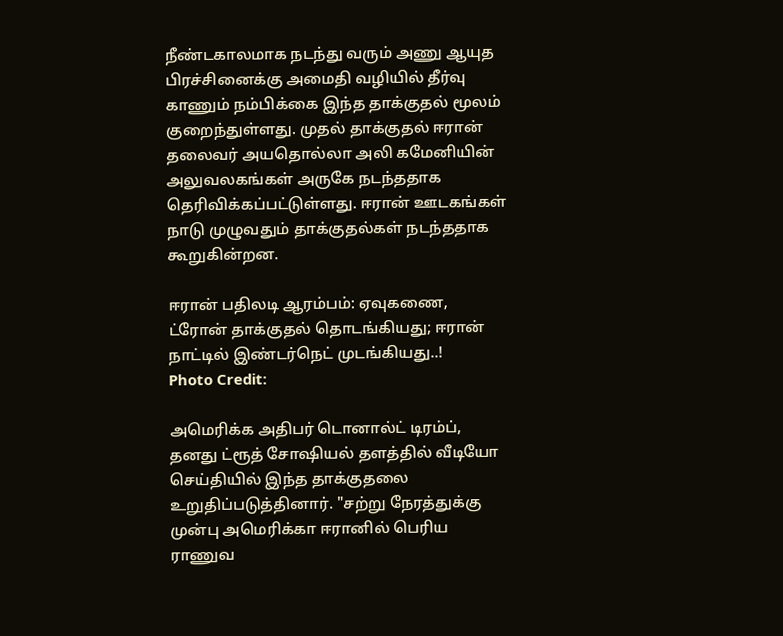நீண்டகாலமாக நடந்து வரும் அணு ஆயுத பிரச்சினைக்கு அமைதி வழியில் தீர்வு காணும் நம்பிக்கை இந்த தாக்குதல் மூலம் குறைந்துள்ளது. முதல் தாக்குதல் ஈரான் தலைவர் அயதொல்லா அலி கமேனியின் அலுவலகங்கள் அருகே நடந்ததாக தெரிவிக்கப்பட்டுள்ளது. ஈரான் ஊடகங்கள் நாடு முழுவதும் தாக்குதல்கள் நடந்ததாக கூறுகின்றன.

ஈரான் பதிலடி ஆரம்பம்: ஏவுகணை, ட்ரோன் தாக்குதல் தொடங்கியது; ஈரான் நாட்டில் இண்டர்நெட் முடங்கியது..!
Photo Credit:

அமெரிக்க அதிபர் டொனால்ட் டிரம்ப், தனது ட்ரூத் சோஷியல் தளத்தில் வீடியோ செய்தியில் இந்த தாக்குதலை உறுதிப்படுத்தினார். "சற்று நேரத்துக்கு முன்பு அமெரிக்கா ஈரானில் பெரிய ராணுவ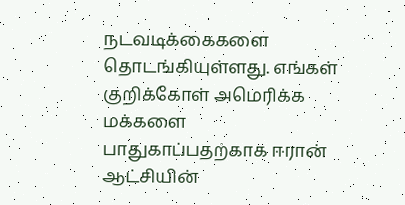நடவடிக்கைகளை தொடங்கியுள்ளது. எங்கள் குறிக்கோள் அமெரிக்க மக்களை பாதுகாப்பதற்காக ஈரான் ஆட்சியின்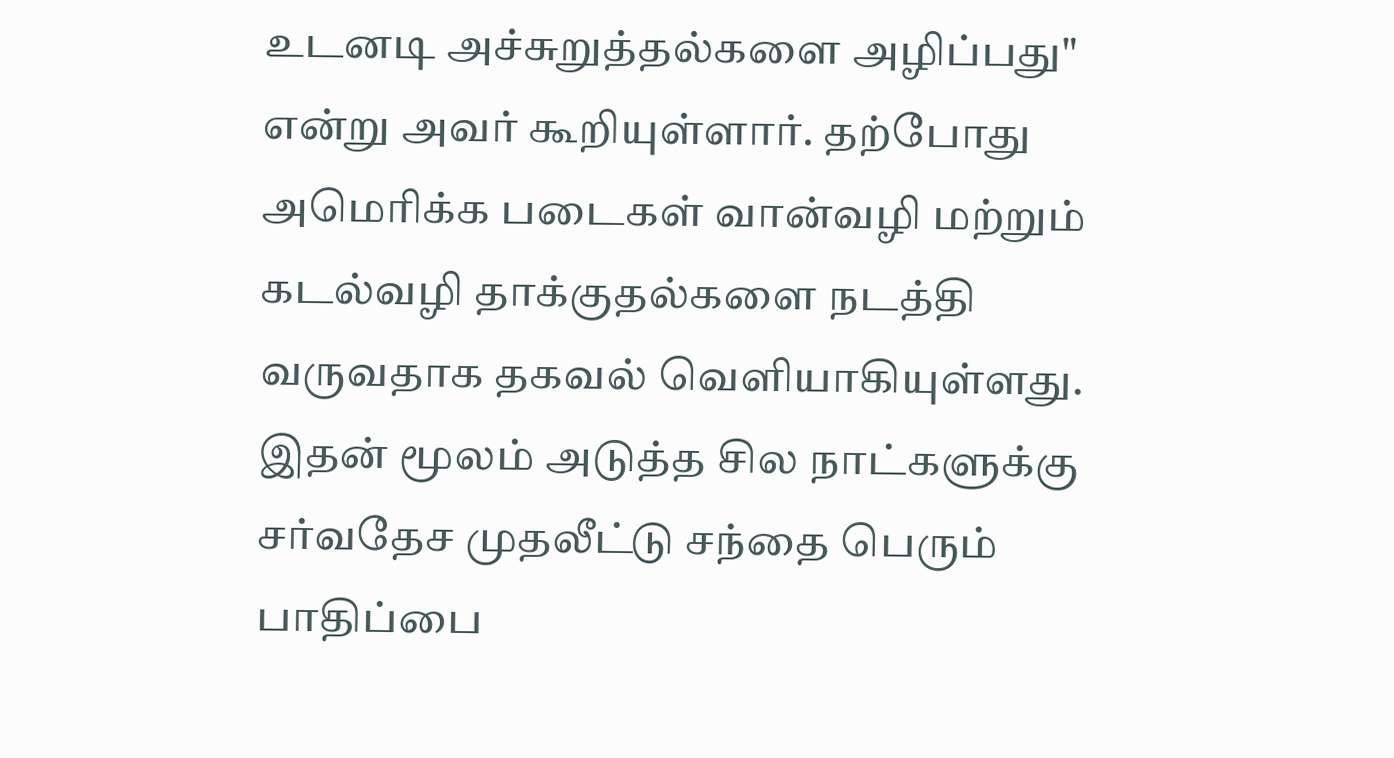உடனடி அச்சுறுத்தல்களை அழிப்பது" என்று அவர் கூறியுள்ளார். தற்போது அமெரிக்க படைகள் வான்வழி மற்றும் கடல்வழி தாக்குதல்களை நடத்தி வருவதாக தகவல் வெளியாகியுள்ளது. இதன் மூலம் அடுத்த சில நாட்களுக்கு சர்வதேச முதலீட்டு சந்தை பெரும் பாதிப்பை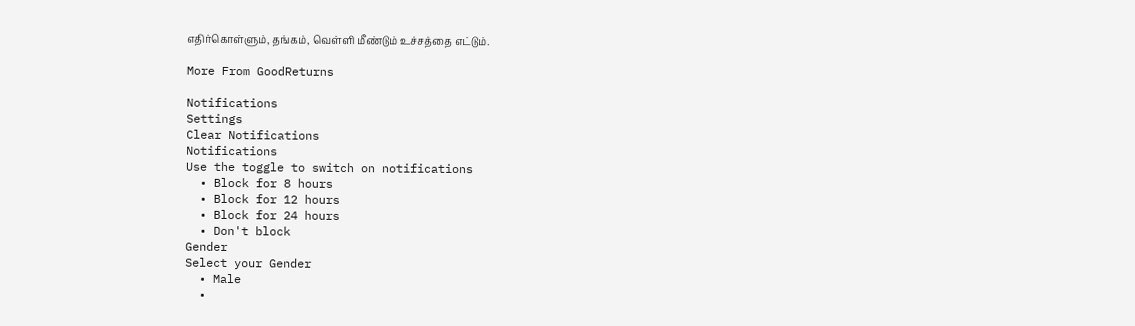எதிர்கொள்ளும், தங்கம், வெள்ளி மீண்டும் உச்சத்தை எட்டும்.

More From GoodReturns

Notifications
Settings
Clear Notifications
Notifications
Use the toggle to switch on notifications
  • Block for 8 hours
  • Block for 12 hours
  • Block for 24 hours
  • Don't block
Gender
Select your Gender
  • Male
  •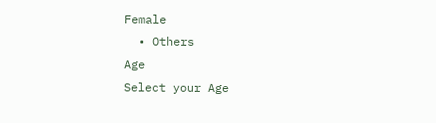Female
  • Others
Age
Select your Age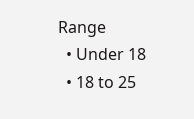Range
  • Under 18
  • 18 to 25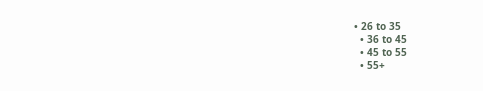• 26 to 35
  • 36 to 45
  • 45 to 55
  • 55+